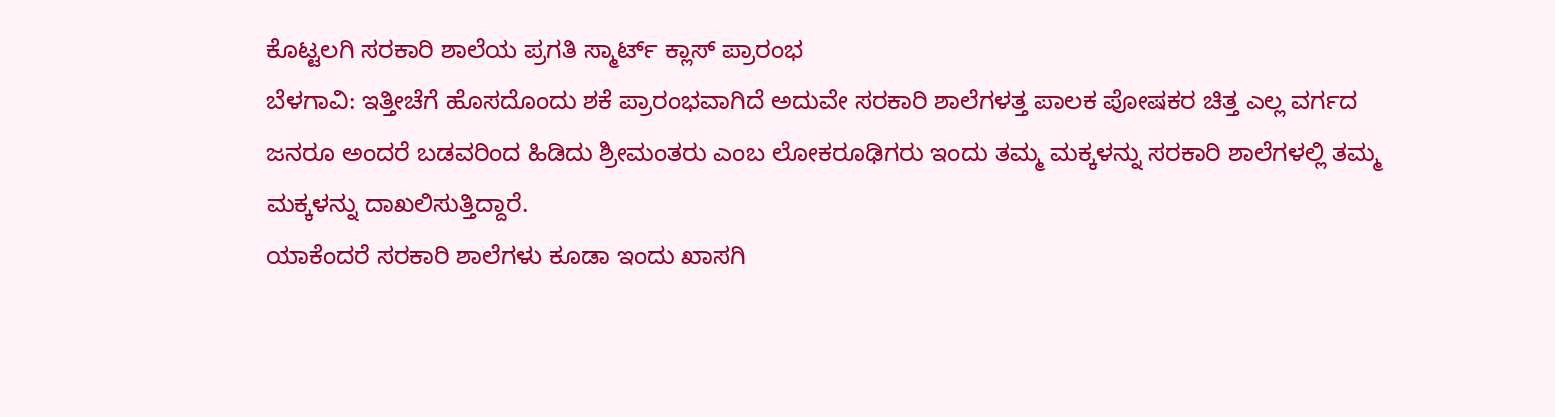ಕೊಟ್ಟಲಗಿ ಸರಕಾರಿ ಶಾಲೆಯ ಪ್ರಗತಿ ಸ್ಮಾರ್ಟ್ ಕ್ಲಾಸ್ ಪ್ರಾರಂಭ
ಬೆಳಗಾವಿ: ಇತ್ತೀಚೆಗೆ ಹೊಸದೊಂದು ಶಕೆ ಪ್ರಾರಂಭವಾಗಿದೆ ಅದುವೇ ಸರಕಾರಿ ಶಾಲೆಗಳತ್ತ ಪಾಲಕ ಪೋಷಕರ ಚಿತ್ತ ಎಲ್ಲ ವರ್ಗದ ಜನರೂ ಅಂದರೆ ಬಡವರಿಂದ ಹಿಡಿದು ಶ್ರೀಮಂತರು ಎಂಬ ಲೋಕರೂಢಿಗರು ಇಂದು ತಮ್ಮ ಮಕ್ಕಳನ್ನು ಸರಕಾರಿ ಶಾಲೆಗಳಲ್ಲಿ ತಮ್ಮ ಮಕ್ಕಳನ್ನು ದಾಖಲಿಸುತ್ತಿದ್ದಾರೆ.
ಯಾಕೆಂದರೆ ಸರಕಾರಿ ಶಾಲೆಗಳು ಕೂಡಾ ಇಂದು ಖಾಸಗಿ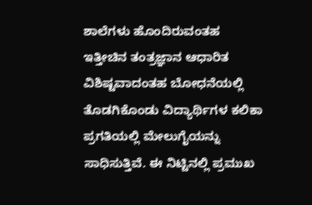ಶಾಲೆಗಳು ಹೊಂದಿರುವಂತಹ ಇತ್ತೀಚಿನ ತಂತ್ರಜ್ಞಾನ ಆಧಾರಿತ ವಿಶಿಷ್ಟವಾದಂತಹ ಬೋಧನೆಯಲ್ಲಿ ತೊಡಗಿಕೊಂಡು ವಿದ್ಯಾರ್ಥಿಗಳ ಕಲಿಕಾ ಪ್ರಗತಿಯಲ್ಲಿ ಮೇಲುಗೈಯನ್ನು ಸಾಧಿಸುತ್ತಿವೆ. ಈ ನಿಟ್ಟಿನಲ್ಲಿ ಪ್ರಮುಖ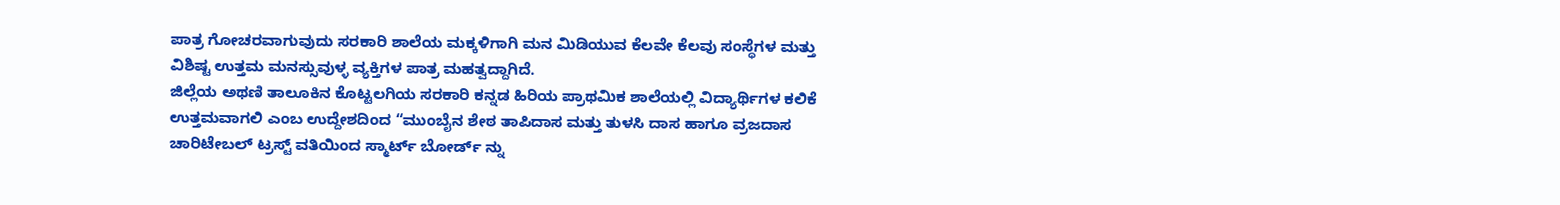ಪಾತ್ರ ಗೋಚರವಾಗುವುದು ಸರಕಾರಿ ಶಾಲೆಯ ಮಕ್ಕಳಿಗಾಗಿ ಮನ ಮಿಡಿಯುವ ಕೆಲವೇ ಕೆಲವು ಸಂಸ್ಥೆಗಳ ಮತ್ತು ವಿಶಿಷ್ಟ ಉತ್ತಮ ಮನಸ್ಸುವುಳ್ಳ ವ್ಯಕ್ತಿಗಳ ಪಾತ್ರ ಮಹತ್ವದ್ದಾಗಿದೆ.
ಜಿಲ್ಲೆಯ ಅಥಣಿ ತಾಲೂಕಿನ ಕೊಟ್ಟಲಗಿಯ ಸರಕಾರಿ ಕನ್ನಡ ಹಿರಿಯ ಪ್ರಾಥಮಿಕ ಶಾಲೆಯಲ್ಲಿ ವಿದ್ಯಾರ್ಥಿಗಳ ಕಲಿಕೆ ಉತ್ತಮವಾಗಲಿ ಎಂಬ ಉದ್ದೇಶದಿಂದ “ಮುಂಬೈನ ಶೇಠ ತಾಪಿದಾಸ ಮತ್ತು ತುಳಸಿ ದಾಸ ಹಾಗೂ ವ್ರಜದಾಸ ಚಾರಿಟೇಬಲ್ ಟ್ರಸ್ಟ್ ವತಿಯಿಂದ ಸ್ಮಾರ್ಟ್ ಬೋರ್ಡ್ ನ್ನು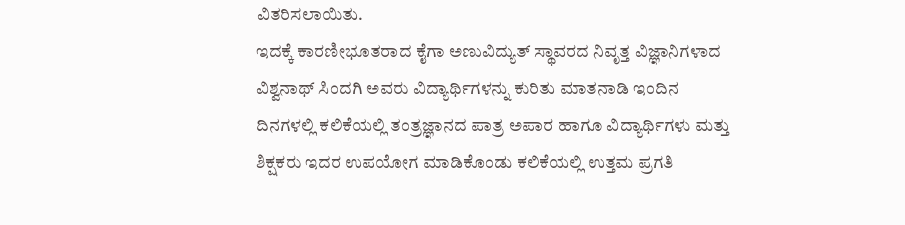ವಿತರಿಸಲಾಯಿತು.
ಇದಕ್ಕೆ ಕಾರಣೀಭೂತರಾದ ಕೈಗಾ ಅಣುವಿದ್ಯುತ್ ಸ್ಥಾವರದ ನಿವೃತ್ತ ವಿಜ್ಞಾನಿಗಳಾದ ವಿಶ್ವನಾಥ್ ಸಿಂದಗಿ ಅವರು ವಿದ್ಯಾರ್ಥಿಗಳನ್ನು ಕುರಿತು ಮಾತನಾಡಿ ಇಂದಿನ ದಿನಗಳಲ್ಲಿ ಕಲಿಕೆಯಲ್ಲಿ ತಂತ್ರಜ್ಞಾನದ ಪಾತ್ರ ಅಪಾರ ಹಾಗೂ ವಿದ್ಯಾರ್ಥಿಗಳು ಮತ್ತು ಶಿಕ್ಷಕರು ಇದರ ಉಪಯೋಗ ಮಾಡಿಕೊಂಡು ಕಲಿಕೆಯಲ್ಲಿ ಉತ್ತಮ ಪ್ರಗತಿ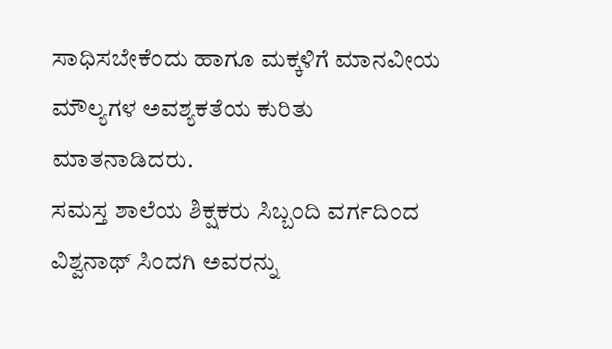ಸಾಧಿಸಬೇಕೆಂದು ಹಾಗೂ ಮಕ್ಕಳಿಗೆ ಮಾನವೀಯ ಮೌಲ್ಯಗಳ ಅವಶ್ಯಕತೆಯ ಕುರಿತು ಮಾತನಾಡಿದರು.
ಸಮಸ್ತ ಶಾಲೆಯ ಶಿಕ್ಷಕರು ಸಿಬ್ಬಂದಿ ವರ್ಗದಿಂದ ವಿಶ್ವನಾಥ್ ಸಿಂದಗಿ ಅವರನ್ನು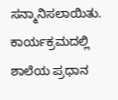ಸನ್ಮಾನಿಸಲಾಯಿತು. ಕಾರ್ಯಕ್ರಮದಲ್ಲಿ ಶಾಲೆಯ ಪ್ರಧಾನ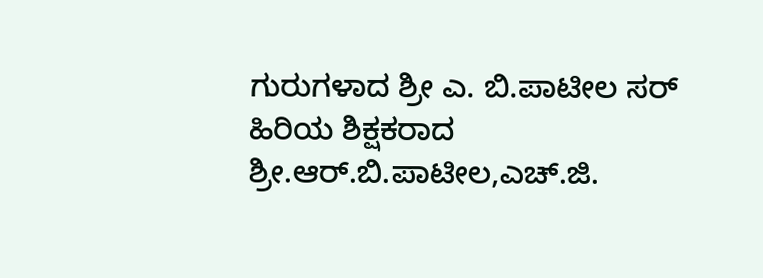ಗುರುಗಳಾದ ಶ್ರೀ ಎ. ಬಿ.ಪಾಟೀಲ ಸರ್ ಹಿರಿಯ ಶಿಕ್ಷಕರಾದ ಶ್ರೀ.ಆರ್.ಬಿ.ಪಾಟೀಲ,ಎಚ್.ಜಿ.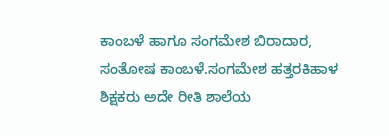ಕಾಂಬಳೆ ಹಾಗೂ ಸಂಗಮೇಶ ಬಿರಾದಾರ, ಸಂತೋಷ ಕಾಂಬಳೆ.ಸಂಗಮೇಶ ಹತ್ತರಕಿಹಾಳ ಶಿಕ್ಷಕರು ಅದೇ ರೀತಿ ಶಾಲೆಯ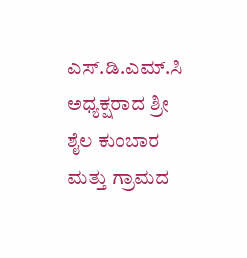ಎಸ್.ಡಿ.ಎಮ್.ಸಿ ಅಧ್ಯಕ್ಷರಾದ ಶ್ರೀ ಶೈಲ ಕುಂಬಾರ ಮತ್ತು ಗ್ರಾಮದ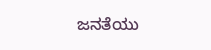ಜನತೆಯು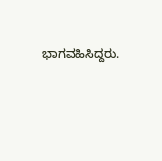ಭಾಗವಹಿಸಿದ್ದರು.